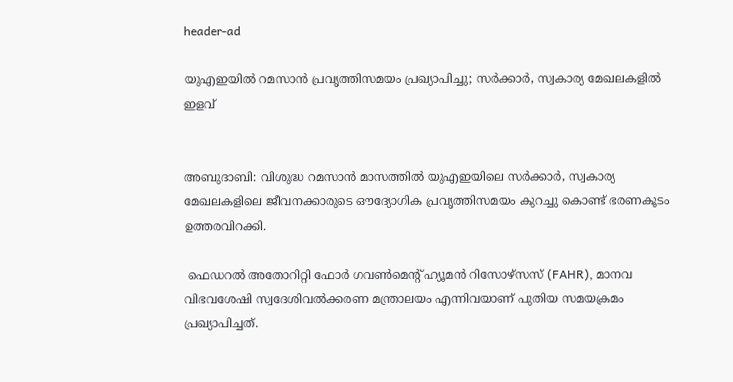header-ad

യുഎഇയിൽ റമസാൻ പ്രവൃത്തിസമയം പ്രഖ്യാപിച്ചു; സർക്കാർ, സ്വകാര്യ മേഖലകളിൽ ഇളവ്


അബുദാബി: വിശുദ്ധ റമസാൻ മാസത്തിൽ യുഎഇയിലെ സർക്കാർ, സ്വകാര്യ മേഖലകളിലെ ജീവനക്കാരുടെ ഔദ്യോഗിക പ്രവൃത്തിസമയം കുറച്ചു കൊണ്ട് ഭരണകൂടം ഉത്തരവിറക്കി.

 ഫെഡറൽ അതോറിറ്റി ഫോർ ഗവൺമെന്റ് ഹ്യൂമൻ റിസോഴ്‌സസ് (FAHR), മാനവ വിഭവശേഷി സ്വദേശിവൽക്കരണ മന്ത്രാലയം എന്നിവയാണ് പുതിയ സമയക്രമം പ്രഖ്യാപിച്ചത്.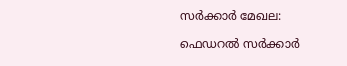സർക്കാർ മേഖല:

ഫെഡറൽ സർക്കാർ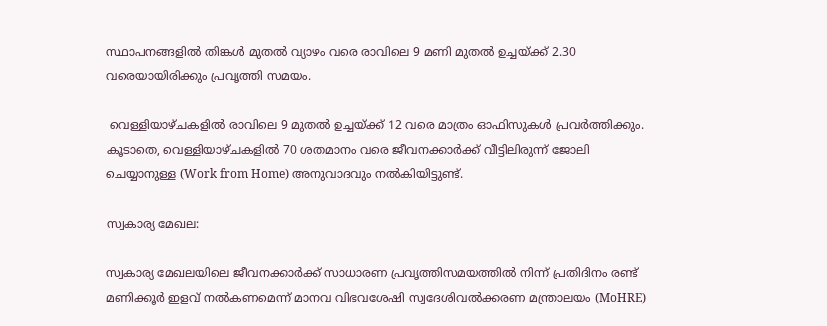സ്ഥാപനങ്ങളിൽ തിങ്കൾ മുതൽ വ്യാഴം വരെ രാവിലെ 9 മണി മുതൽ ഉച്ചയ്ക്ക് 2.30 വരെയായിരിക്കും പ്രവൃത്തി സമയം.

 വെള്ളിയാഴ്ചകളിൽ രാവിലെ 9 മുതൽ ഉച്ചയ്ക്ക് 12 വരെ മാത്രം ഓഫിസുകൾ പ്രവർത്തിക്കും. കൂടാതെ, വെള്ളിയാഴ്ചകളിൽ 70 ശതമാനം വരെ ജീവനക്കാർക്ക് വീട്ടിലിരുന്ന് ജോലി ചെയ്യാനുള്ള (Work from Home) അനുവാദവും നൽകിയിട്ടുണ്ട്.

സ്വകാര്യ മേഖല:

സ്വകാര്യ മേഖലയിലെ ജീവനക്കാർക്ക് സാധാരണ പ്രവൃത്തിസമയത്തിൽ നിന്ന് പ്രതിദിനം രണ്ട് മണിക്കൂർ ഇളവ് നൽകണമെന്ന് മാനവ വിഭവശേഷി സ്വദേശിവൽക്കരണ മന്ത്രാലയം (MoHRE)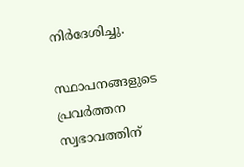നിർദേശിച്ചു.

സ്ഥാപനങ്ങളുടെ പ്രവർത്തന സ്വഭാവത്തിന്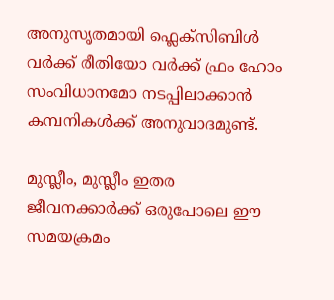അനുസൃതമായി ഫ്ലെക്സിബിൾ വർക്ക് രീതിയോ വർക്ക് ഫ്രം ഹോം സംവിധാനമോ നടപ്പിലാക്കാൻ കമ്പനികൾക്ക് അനുവാദമുണ്ട്.

മുസ്ലീം, മുസ്ലീം ഇതര ജീവനക്കാർക്ക് ഒരുപോലെ ഈ സമയക്രമം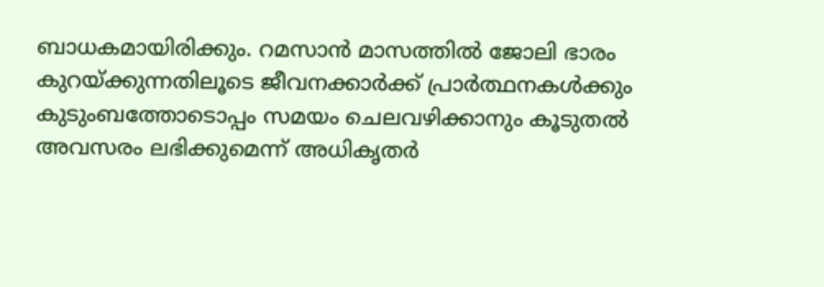ബാധകമായിരിക്കും. റമസാൻ മാസത്തിൽ ജോലി ഭാരം കുറയ്ക്കുന്നതിലൂടെ ജീവനക്കാർക്ക് പ്രാർത്ഥനകൾക്കും കുടുംബത്തോടൊപ്പം സമയം ചെലവഴിക്കാനും കൂടുതൽ അവസരം ലഭിക്കുമെന്ന് അധികൃതർ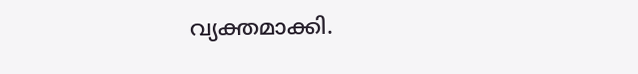വ്യക്തമാക്കി.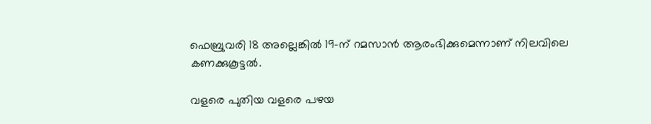ഫെബ്രുവരി 18 അല്ലെങ്കിൽ 19-ന് റമസാൻ ആരംഭിക്കുമെന്നാണ് നിലവിലെ കണക്കുകൂട്ടൽ.

വളരെ പുതിയ വളരെ പഴയ